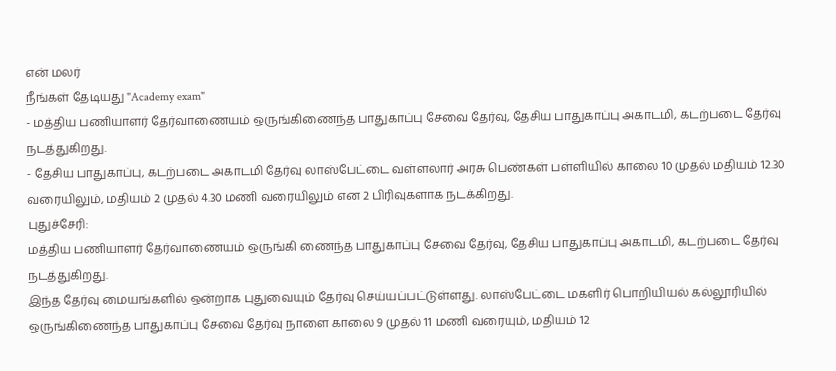என் மலர்
நீங்கள் தேடியது "Academy exam"
- மத்திய பணியாளர் தேர்வாணையம் ஒருங்கிணைந்த பாதுகாப்பு சேவை தேர்வு, தேசிய பாதுகாப்பு அகாடமி, கடற்படை தேர்வு நடத்துகிறது.
- தேசிய பாதுகாப்பு, கடற்படை அகாடமி தேர்வு லாஸ்பேட்டை வள்ளலார் அரசு பெண்கள் பள்ளியில் காலை 10 முதல் மதியம் 12.30 வரையிலும், மதியம் 2 முதல் 4.30 மணி வரையிலும் என 2 பிரிவுகளாக நடக்கிறது.
புதுச்சேரி:
மத்திய பணியாளர் தேர்வாணையம் ஒருங்கி ணைந்த பாதுகாப்பு சேவை தேர்வு, தேசிய பாதுகாப்பு அகாடமி, கடற்படை தேர்வு நடத்துகிறது.
இந்த தேர்வு மையங்களில் ஒன்றாக புதுவையும் தேர்வு செய்யப்பட்டுள்ளது. லாஸ்பேட்டை மகளிர் பொறியியல் கல்லூரியில் ஒருங்கிணைந்த பாதுகாப்பு சேவை தேர்வு நாளை காலை 9 முதல் 11 மணி வரையும், மதியம் 12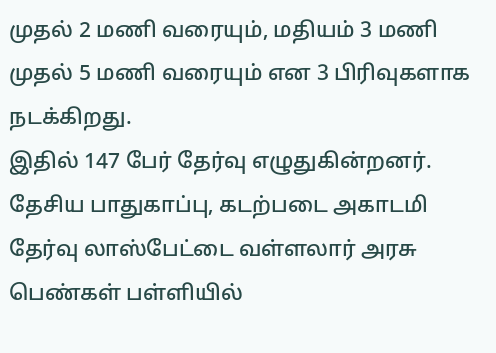முதல் 2 மணி வரையும், மதியம் 3 மணி முதல் 5 மணி வரையும் என 3 பிரிவுகளாக நடக்கிறது.
இதில் 147 பேர் தேர்வு எழுதுகின்றனர். தேசிய பாதுகாப்பு, கடற்படை அகாடமி தேர்வு லாஸ்பேட்டை வள்ளலார் அரசு பெண்கள் பள்ளியில்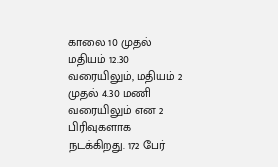காலை 10 முதல் மதியம் 12.30 வரையிலும், மதியம் 2 முதல் 4.30 மணி வரையிலும் என 2 பிரிவுகளாக நடக்கிறது. 172 பேர்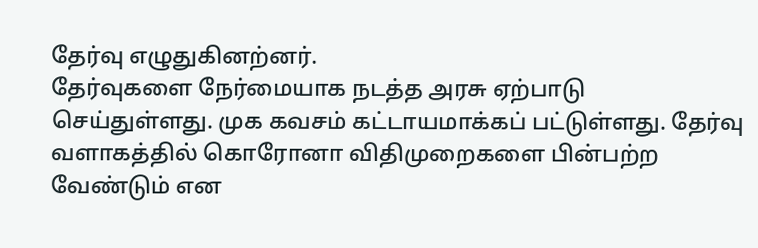தேர்வு எழுதுகினற்னர்.
தேர்வுகளை நேர்மையாக நடத்த அரசு ஏற்பாடு செய்துள்ளது. முக கவசம் கட்டாயமாக்கப் பட்டுள்ளது. தேர்வு வளாகத்தில் கொரோனா விதிமுறைகளை பின்பற்ற வேண்டும் என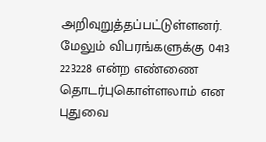அறிவுறுத்தப்பட்டுள்ளனர்.
மேலும் விபரங்களுக்கு 0413 223228 என்ற எண்ணை தொடர்புகொள்ளலாம் என புதுவை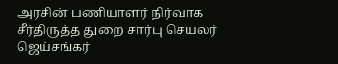அரசின் பணியாளர் நிர்வாக சீர்திருத்த துறை சார்பு செயலர் ஜெய்சங்கர்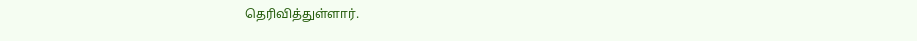தெரிவித்துள்ளார்.